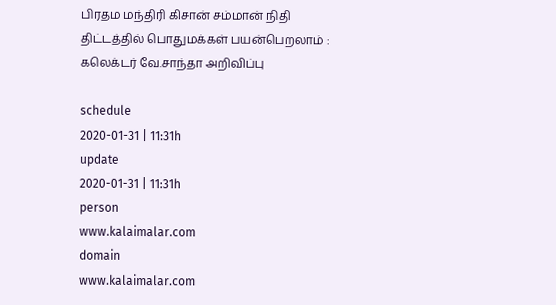பிரதம மந்திரி கிசான் சம்மான் நிதி திட்டத்தில் பொதுமக்கள் பயன்பெறலாம் : கலெக்டர் வே.சாந்தா அறிவிப்பு

schedule
2020-01-31 | 11:31h
update
2020-01-31 | 11:31h
person
www.kalaimalar.com
domain
www.kalaimalar.com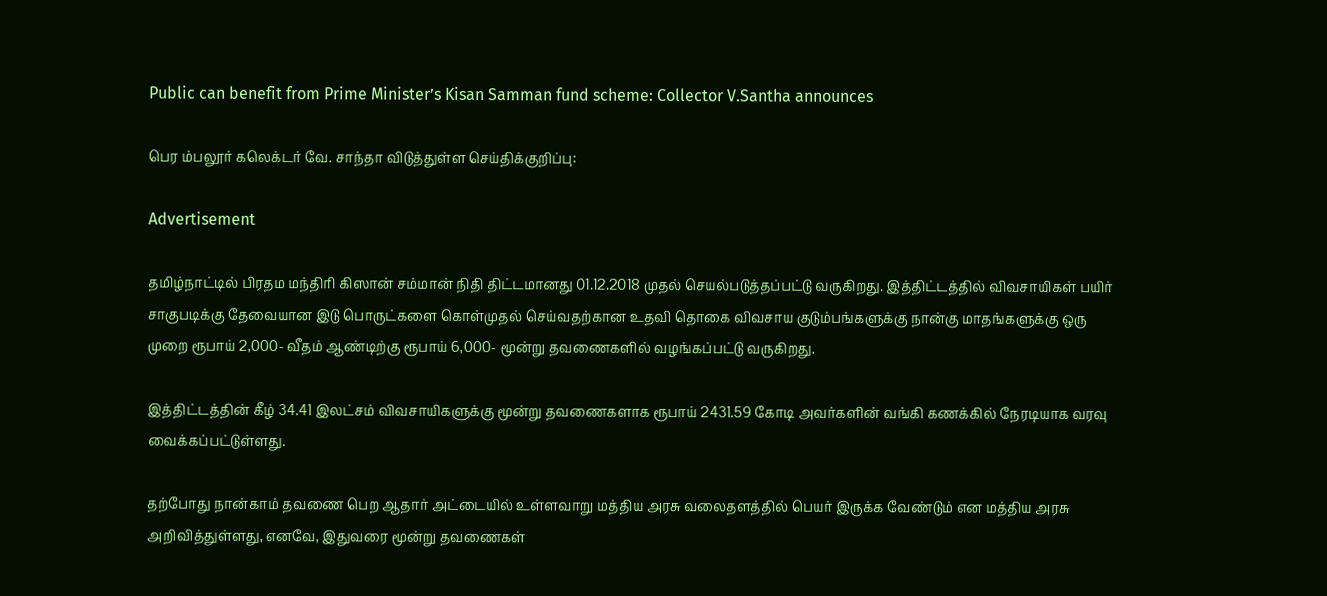Public can benefit from Prime Minister’s Kisan Samman fund scheme: Collector V.Santha announces

பெர ம்பலூர் கலெக்டர் வே. சாந்தா விடுத்துள்ள செய்திக்குறிப்பு:

Advertisement

தமிழ்நாட்டில் பிரதம மந்திரி கிஸான் சம்மான் நிதி திட்டமானது 01.12.2018 முதல் செயல்படுத்தப்பட்டு வருகிறது. இத்திட்டத்தில் விவசாயிகள் பயிர் சாகுபடிக்கு தேவையான இடு பொருட்களை கொள்முதல் செய்வதற்கான உதவி தொகை விவசாய குடும்பங்களுக்கு நான்கு மாதங்களுக்கு ஒரு முறை ரூபாய் 2,000- வீதம் ஆண்டிற்கு ரூபாய் 6,000- மூன்று தவணைகளில் வழங்கப்பட்டு வருகிறது.

இத்திட்டத்தின் கீழ் 34.41 இலட்சம் விவசாயிகளுக்கு மூன்று தவணைகளாக ரூபாய் 2431.59 கோடி அவர்களின் வங்கி கணக்கில் நேரடியாக வரவு வைக்கப்பட்டுள்ளது.

தற்போது நான்காம் தவணை பெற ஆதார் அட்டையில் உள்ளவாறு மத்திய அரசு வலைதளத்தில் பெயர் இருக்க வேண்டும் என மத்திய அரசு அறிவித்துள்ளது, எனவே, இதுவரை மூன்று தவணைகள்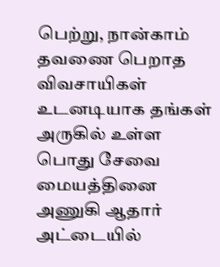பெற்று, நான்காம் தவணை பெறாத விவசாயிகள் உடனடியாக தங்கள் அருகில் உள்ள பொது சேவை மையத்தினை அணுகி ஆதார் அட்டையில்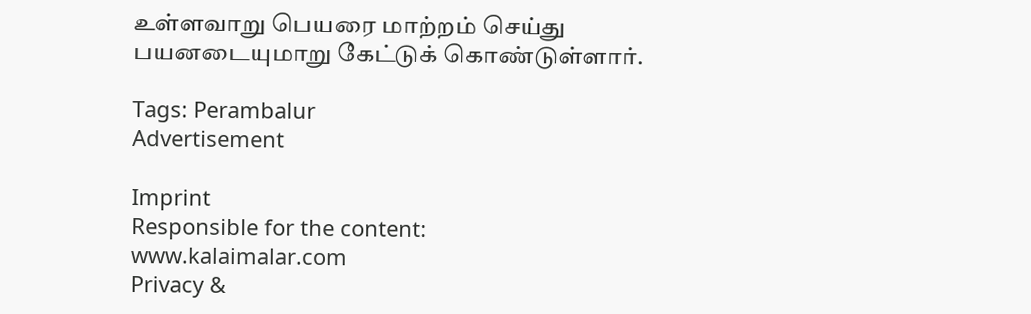உள்ளவாறு பெயரை மாற்றம் செய்து பயனடையுமாறு கேட்டுக் கொண்டுள்ளார்.

Tags: Perambalur
Advertisement

Imprint
Responsible for the content:
www.kalaimalar.com
Privacy &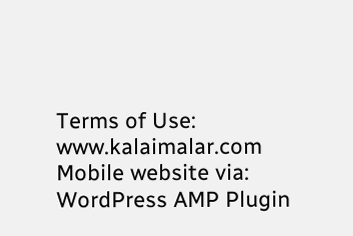Terms of Use:
www.kalaimalar.com
Mobile website via:
WordPress AMP Plugin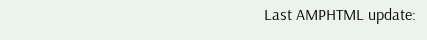Last AMPHTML update: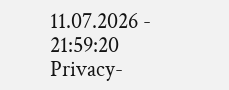11.07.2026 - 21:59:20
Privacy-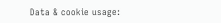Data & cookie usage: